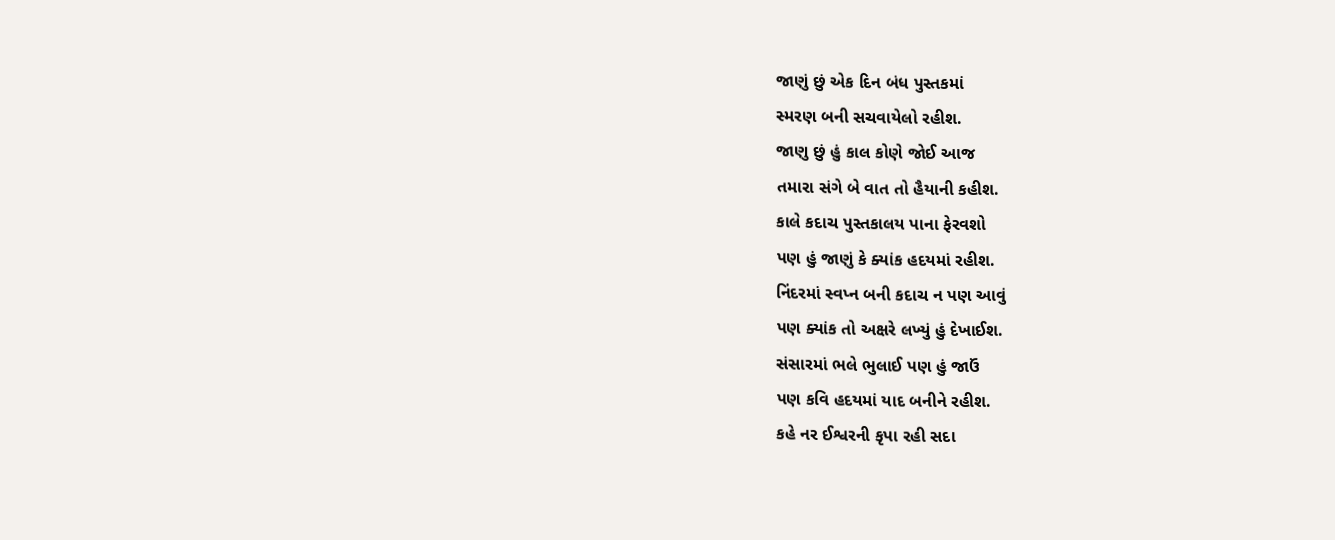જાણું છું એક દિન બંધ પુસ્તકમાં
સ્મરણ બની સચવાયેલો રહીશ.
જાણુ છું હું કાલ કોણે જોઈ આજ
તમારા સંગે બે વાત તો હૈયાની કહીશ.
કાલે કદાચ પુસ્તકાલય પાના ફેરવશો
પણ હું જાણું કે ક્યાંક હદયમાં રહીશ.
નિંદરમાં સ્વપ્ન બની કદાચ ન પણ આવું
પણ ક્યાંક તો અક્ષરે લખ્યું હું દેખાઈશ.
સંસારમાં ભલે ભુલાઈ પણ હું જાઉં
પણ કવિ હદયમાં યાદ બનીને રહીશ.
કહે નર ઈશ્વરની કૃપા રહી સદા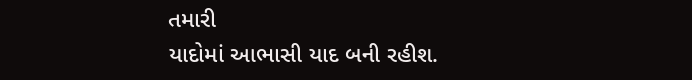તમારી
યાદોમાં આભાસી યાદ બની રહીશ.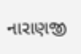નારાણજી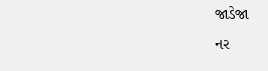જાડેજા
નર